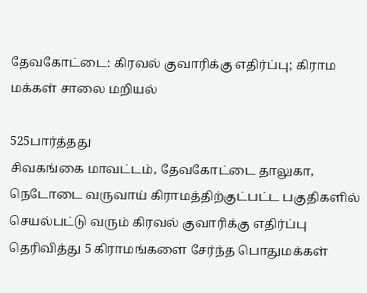தேவகோட்டை: கிரவல் குவாரிக்கு எதிர்ப்பு; கிராம மக்கள் சாலை மறியல்

525பார்த்தது
சிவகங்கை மாவட்டம், தேவகோட்டை தாலுகா, நெடோடை வருவாய் கிராமத்திற்குட்பட்ட பகுதிகளில் செயல்பட்டு வரும் கிரவல் குவாரிக்கு எதிர்ப்பு தெரிவித்து 5 கிராமங்களை சேர்ந்த பொதுமக்கள்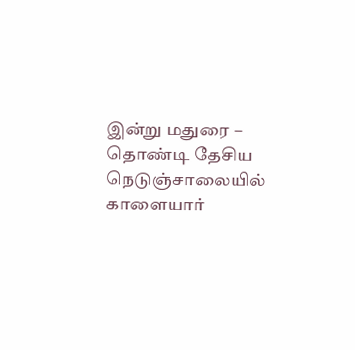இன்று மதுரை – தொண்டி தேசிய நெடுஞ்சாலையில் காளையார்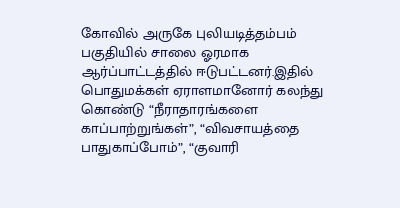கோவில் அருகே புலியடித்தம்பம் பகுதியில் சாலை ஓரமாக ஆர்ப்பாட்டத்தில் ஈடுபட்டனர்.இதில் பொதுமக்கள் ஏராளமானோர் கலந்து கொண்டு “நீராதாரங்களை காப்பாற்றுங்கள்”, “விவசாயத்தை பாதுகாப்போம்”, “குவாரி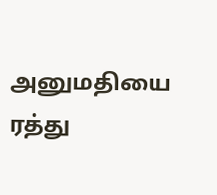அனுமதியை ரத்து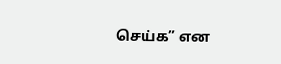செய்க” என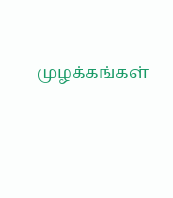முழக்கங்கள்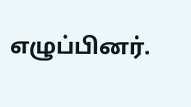எழுப்பினர்.